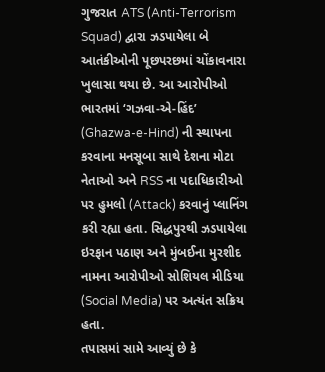ગુજરાત ATS (Anti-Terrorism Squad) દ્વારા ઝડપાયેલા બે આતંકીઓની પૂછપરછમાં ચોંકાવનારા ખુલાસા થયા છે. આ આરોપીઓ ભારતમાં ‘ગઝવા-એ-હિંદ’ (Ghazwa-e-Hind) ની સ્થાપના કરવાના મનસૂબા સાથે દેશના મોટા નેતાઓ અને RSS ના પદાધિકારીઓ પર હુમલો (Attack) કરવાનું પ્લાનિંગ કરી રહ્યા હતા. સિદ્ધપુરથી ઝડપાયેલા ઇરફાન પઠાણ અને મુંબઈના મુરશીદ નામના આરોપીઓ સોશિયલ મીડિયા (Social Media) પર અત્યંત સક્રિય હતા.
તપાસમાં સામે આવ્યું છે કે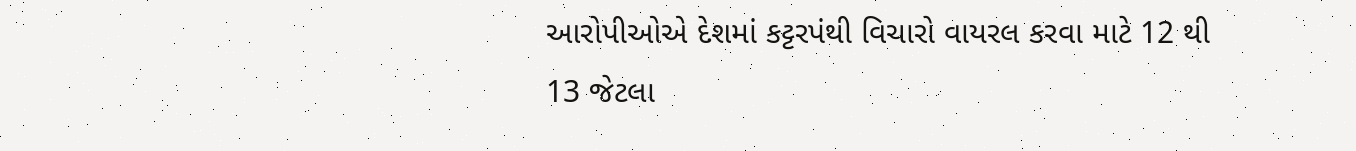આરોપીઓએ દેશમાં કટ્ટરપંથી વિચારો વાયરલ કરવા માટે 12 થી 13 જેટલા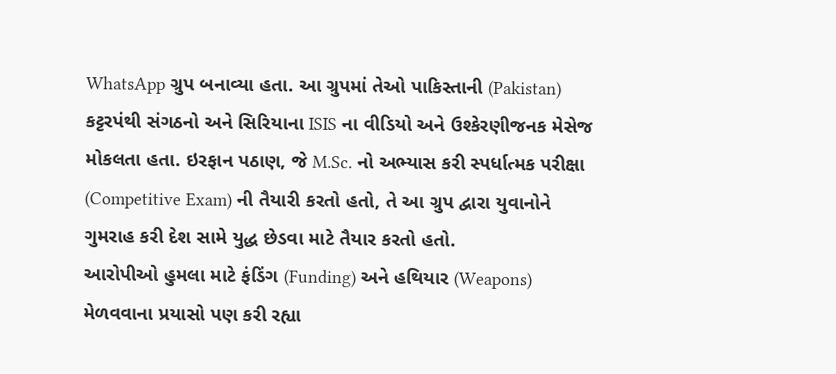WhatsApp ગ્રુપ બનાવ્યા હતા. આ ગ્રુપમાં તેઓ પાકિસ્તાની (Pakistan) કટ્ટરપંથી સંગઠનો અને સિરિયાના ISIS ના વીડિયો અને ઉશ્કેરણીજનક મેસેજ મોકલતા હતા. ઇરફાન પઠાણ, જે M.Sc. નો અભ્યાસ કરી સ્પર્ધાત્મક પરીક્ષા (Competitive Exam) ની તૈયારી કરતો હતો, તે આ ગ્રુપ દ્વારા યુવાનોને ગુમરાહ કરી દેશ સામે યુદ્ધ છેડવા માટે તૈયાર કરતો હતો.
આરોપીઓ હુમલા માટે ફંડિંગ (Funding) અને હથિયાર (Weapons) મેળવવાના પ્રયાસો પણ કરી રહ્યા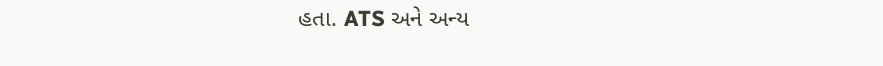હતા. ATS અને અન્ય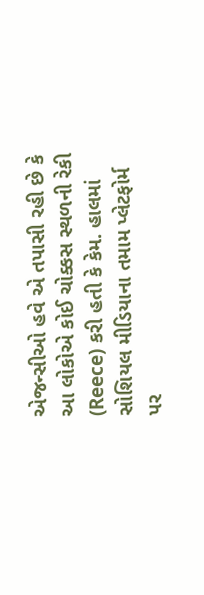એજન્સીઓ હવે એ તપાસી રહી છે કે આ લોકોએ કોઈ ચોક્કસ સ્થળની રેકી (Reece) કરી હતી કે કેમ. હાલમાં સોશિયલ મીડિયાના તમામ પ્લેટફોર્મ પર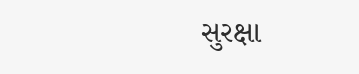સુરક્ષા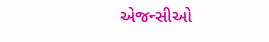એજન્સીઓ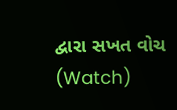દ્વારા સખત વોચ (Watch)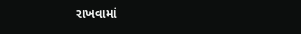રાખવામાં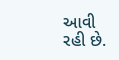આવી રહી છે.